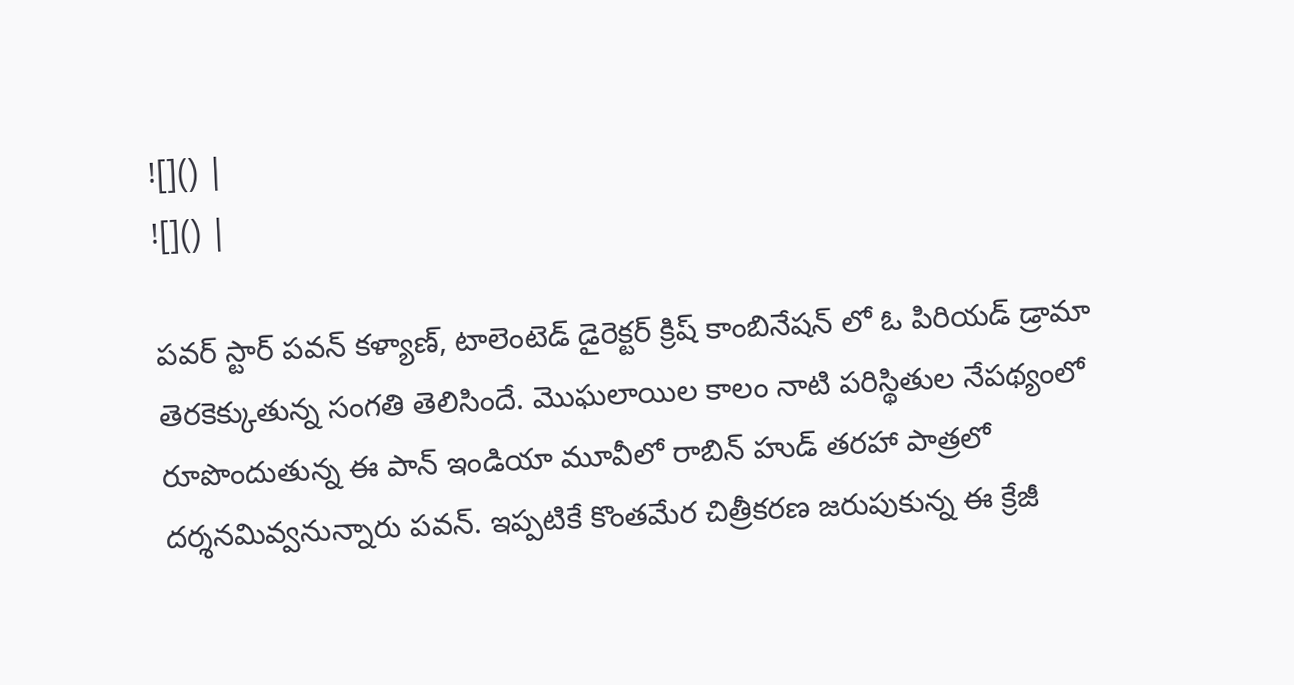![]() |
![]() |

పవర్ స్టార్ పవన్ కళ్యాణ్, టాలెంటెడ్ డైరెక్టర్ క్రిష్ కాంబినేషన్ లో ఓ పిరియడ్ డ్రామా తెరకెక్కుతున్న సంగతి తెలిసిందే. మొఘలాయిల కాలం నాటి పరిస్థితుల నేపథ్యంలో రూపొందుతున్న ఈ పాన్ ఇండియా మూవీలో రాబిన్ హుడ్ తరహా పాత్రలో దర్శనమివ్వనున్నారు పవన్. ఇప్పటికే కొంతమేర చిత్రీకరణ జరుపుకున్న ఈ క్రేజీ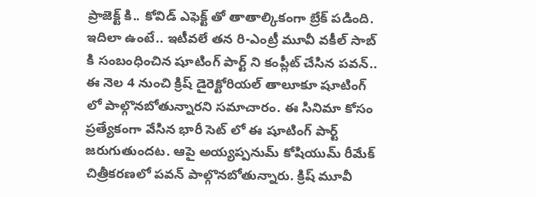ప్రాజెక్ట్ కి.. కోవిడ్ ఎఫెక్ట్ తో తాతాల్కికంగా బ్రేక్ పడింది.
ఇదిలా ఉంటే.. ఇటీవలే తన రి-ఎంట్రీ మూవీ వకీల్ సాబ్ కి సంబంధించిన షూటింగ్ పార్ట్ ని కంప్లీట్ చేసిన పవన్.. ఈ నెల 4 నుంచి క్రిష్ డైరెక్టోరియల్ తాలూకూ షూటింగ్ లో పాల్గొనబోతున్నారని సమాచారం. ఈ సినిమా కోసం ప్రత్యేకంగా వేసిన భారీ సెట్ లో ఈ షూటింగ్ పార్ట్ జరుగుతుందట. ఆపై అయ్యప్పనుమ్ కోషియుమ్ రీమేక్ చిత్రీకరణలో పవన్ పాల్గొనబోతున్నారు. క్రిష్ మూవీ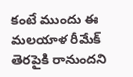కంటే ముందు ఈ మలయాళ రీమేక్ తెరపైకి రానుందని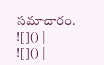సమాచారం.
![]() |
![]() |